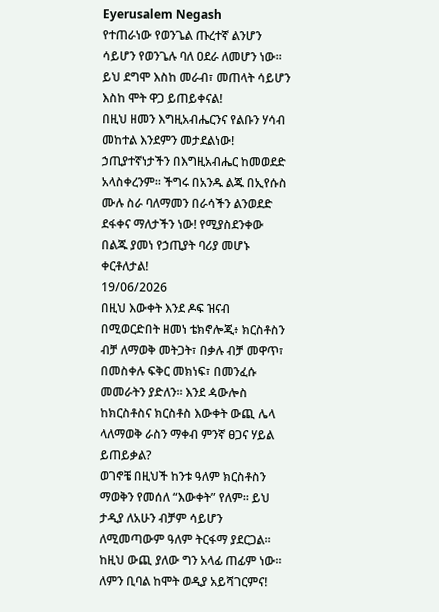Eyerusalem Negash
የተጠራነው የወንጌል ጡረተኛ ልንሆን ሳይሆን የወንጌሉ ባለ ዐደራ ለመሆን ነው።
ይህ ደግሞ እስከ መራብ፣ መጠላት ሳይሆን እስከ ሞት ዋጋ ይጠይቀናል!
በዚህ ዘመን እግዚአብሔርንና የልቡን ሃሳብ መከተል እንደምን መታደልነው!
ኃጢያተኛነታችን በእግዚአብሔር ከመወደድ አላስቀረንም። ችግሩ በአንዱ ልጁ በኢየሱስ ሙሉ ስራ ባለማመን በራሳችን ልንወደድ ደፋቀና ማለታችን ነው! የሚያስደንቀው በልጁ ያመነ የኃጢያት ባሪያ መሆኑ ቀርቶለታል!
19/06/2026
በዚህ እውቀት እንደ ዶፍ ዝናብ በሚወርድበት ዘመነ ቴክኖሎጂ፥ ክርስቶስን ብቻ ለማወቅ መትጋት፣ በቃሉ ብቻ መዋጥ፣ በመስቀሉ ፍቅር መክነፍ፣ በመንፈሱ መመራትን ያድለን። እንደ ዻውሎስ ከክርስቶስና ክርስቶስ እውቀት ውጪ ሌላ ላለማወቅ ራስን ማቀብ ምንኛ ፀጋና ሃይል ይጠይቃል?
ወገኖቼ በዚህች ከንቱ ዓለም ክርስቶስን ማወቅን የመሰለ “እውቀት” የለም። ይህ ታዲያ ለአሁን ብቻም ሳይሆን ለሚመጣውም ዓለም ትርፋማ ያደርጋል። ከዚህ ውጪ ያለው ግን አላፊ ጠፊም ነው። ለምን ቢባል ከሞት ወዲያ አይሻገርምና!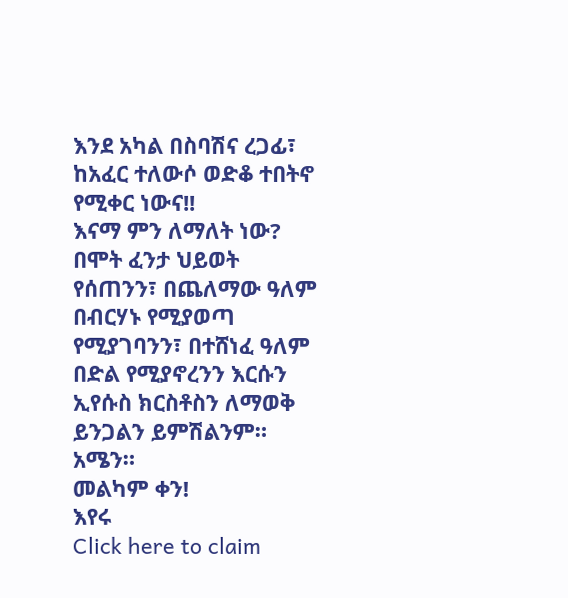እንደ አካል በስባሽና ረጋፊ፣ ከአፈር ተለውሶ ወድቆ ተበትኖ የሚቀር ነውና!!
እናማ ምን ለማለት ነው? በሞት ፈንታ ህይወት የሰጠንን፣ በጨለማው ዓለም በብርሃኑ የሚያወጣ የሚያገባንን፣ በተሸነፈ ዓለም በድል የሚያኖረንን እርሱን ኢየሱስ ክርስቶስን ለማወቅ ይንጋልን ይምሽልንም። አሜን።
መልካም ቀን!
እየሩ
Click here to claim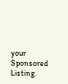your Sponsored Listing.